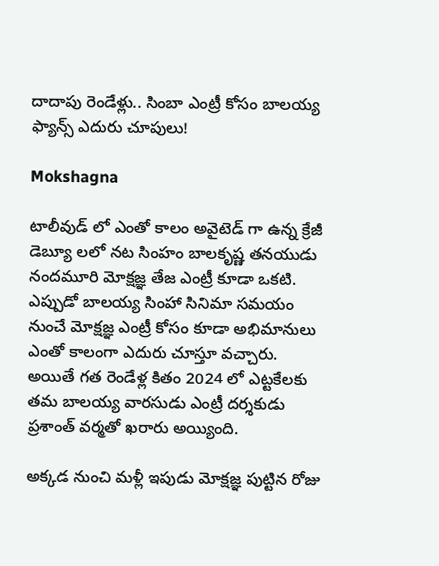దాదాపు రెండేళ్లు.. సింబా ఎంట్రీ కోసం బాలయ్య ఫ్యాన్స్ ఎదురు చూపులు!

Mokshagna

టాలీవుడ్ లో ఎంతో కాలం అవైటెడ్ గా ఉన్న క్రేజీ డెబ్యూ లలో నట సింహం బాలకృష్ణ తనయుడు నందమూరి మోక్షజ్ఞ తేజ ఎంట్రీ కూడా ఒకటి. ఎప్పుడో బాలయ్య సింహా సినిమా సమయం నుంచే మోక్షజ్ఞ ఎంట్రీ కోసం కూడా అభిమానులు ఎంతో కాలంగా ఎదురు చూస్తూ వచ్చారు. అయితే గత రెండేళ్ల కితం 2024 లో ఎట్టకేలకు తమ బాలయ్య వారసుడు ఎంట్రీ దర్శకుడు ప్రశాంత్ వర్మతో ఖరారు అయ్యింది.

అక్కడ నుంచి మళ్లీ ఇపుడు మోక్షజ్ఞ పుట్టిన రోజు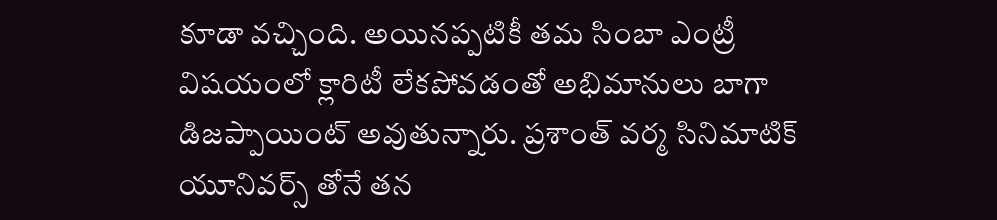కూడా వచ్చింది. అయినప్పటికీ తమ సింబా ఎంట్రీ విషయంలో క్లారిటీ లేకపోవడంతో అభిమానులు బాగా డిజప్పాయింట్ అవుతున్నారు. ప్రశాంత్ వర్మ సినిమాటిక్ యూనివర్స్ తోనే తన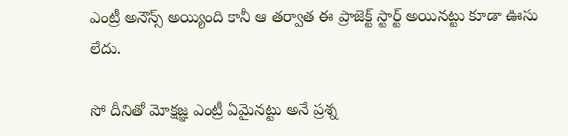ఎంట్రీ అనౌన్స్ అయ్యింది కానీ ఆ తర్వాత ఈ ప్రాజెక్ట్ స్టార్ట్ అయినట్టు కూడా ఊసు లేదు.

సో దీనితో మోక్షజ్ఞ ఎంట్రీ ఏమైనట్టు అనే ప్రశ్న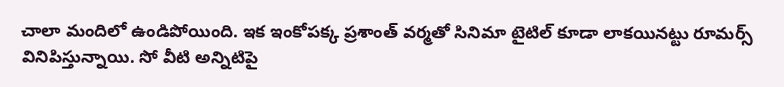చాలా మందిలో ఉండిపోయింది. ఇక ఇంకోపక్క ప్రశాంత్ వర్మతో సినిమా టైటిల్ కూడా లాకయినట్టు రూమర్స్ వినిపిస్తున్నాయి. సో వీటి అన్నిటిపై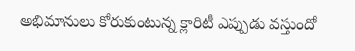అభిమానులు కోరుకుంటున్న క్లారిటీ ఎప్పుడు వస్తుందో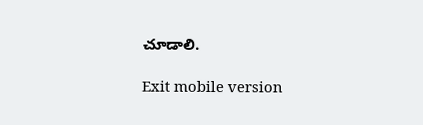చూడాలి.

Exit mobile version